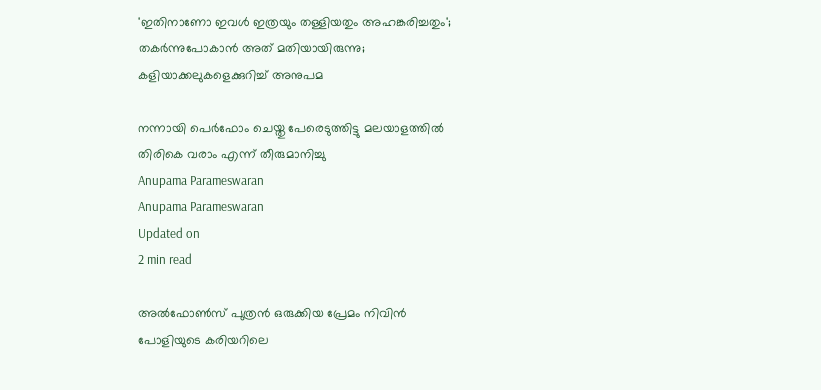'ഇതിനാണോ ഇവള്‍ ഇത്രയും തള്ളിയതും അഹങ്കരിച്ചതും'; തകര്‍ന്നുപോകാന്‍ അത് മതിയായിരുന്നു; കളിയാക്കലുകളെക്കുറിച്ച് അനുപമ

നന്നായി പെര്‍ഫോം ചെയ്തു പേരെടുത്തിട്ടു മലയാളത്തില്‍ തിരികെ വരാം എന്ന് തീരുമാനിച്ചു
Anupama Parameswaran
Anupama Parameswaran
Updated on
2 min read

അല്‍ഫോണ്‍സ് പുത്രന്‍ ഒരുക്കിയ പ്രേമം നിവിന്‍ പോളിയുടെ കരിയറിലെ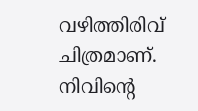വഴിത്തിരിവ് ചിത്രമാണ്. നിവിന്റെ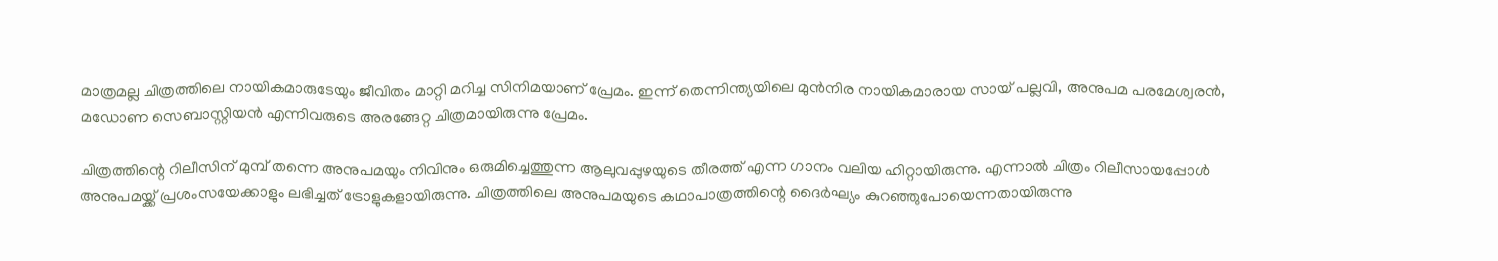മാത്രമല്ല ചിത്രത്തിലെ നായികമാരുടേയും ജീവിതം മാറ്റി മറിച്ച സിനിമയാണ് പ്രേമം. ഇന്ന് തെന്നിന്ത്യയിലെ മുന്‍നിര നായികമാരായ സായ് പല്ലവി, അനുപമ പരമേശ്വരന്‍, മഡോണ സെബാസ്റ്റിയന്‍ എന്നിവരുടെ അരങ്ങേറ്റ ചിത്രമായിരുന്നു പ്രേമം.

ചിത്രത്തിന്റെ റിലീസിന് മുമ്പ് തന്നെ അനുപമയും നിവിനും ഒരുമിച്ചെത്തുന്ന ആലുവപ്പുഴയുടെ തീരത്ത് എന്ന ഗാനം വലിയ ഹിറ്റായിരുന്നു. എന്നാല്‍ ചിത്രം റിലീസായപ്പോള്‍ അനുപമയ്ക്ക് പ്രശംസയേക്കാളും ലഭിച്ചത് ട്രോളുകളായിരുന്നു. ചിത്രത്തിലെ അനുപമയുടെ കഥാപാത്രത്തിന്റെ ദൈര്‍ഘ്യം കുറഞ്ഞുപോയെന്നതായിരുന്നു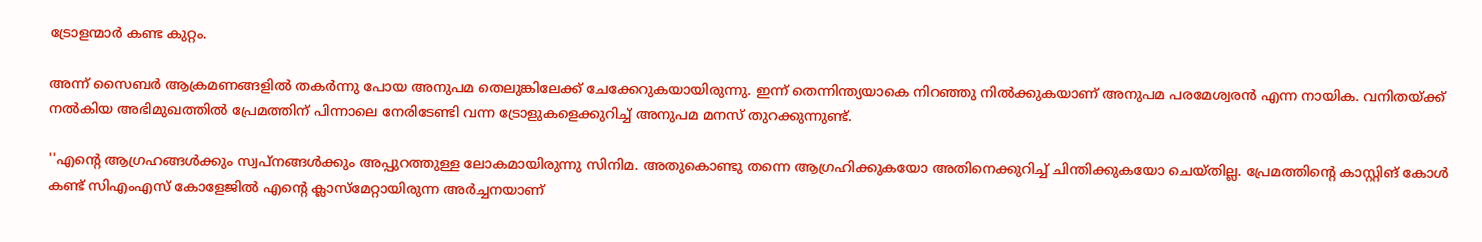ട്രോളന്മാര്‍ കണ്ട കുറ്റം.

അന്ന് സൈബര്‍ ആക്രമണങ്ങളില്‍ തകര്‍ന്നു പോയ അനുപമ തെലുങ്കിലേക്ക് ചേക്കേറുകയായിരുന്നു. ഇന്ന് തെന്നിന്ത്യയാകെ നിറഞ്ഞു നില്‍ക്കുകയാണ് അനുപമ പരമേശ്വരന്‍ എന്ന നായിക. വനിതയ്ക്ക് നല്‍കിയ അഭിമുഖത്തില്‍ പ്രേമത്തിന് പിന്നാലെ നേരിടേണ്ടി വന്ന ട്രോളുകളെക്കുറിച്ച് അനുപമ മനസ് തുറക്കുന്നുണ്ട്.

''എന്റെ ആഗ്രഹങ്ങള്‍ക്കും സ്വപ്‌നങ്ങള്‍ക്കും അപ്പുറത്തുള്ള ലോകമായിരുന്നു സിനിമ. അതുകൊണ്ടു തന്നെ ആഗ്രഹിക്കുകയോ അതിനെക്കുറിച്ച് ചിന്തിക്കുകയോ ചെയ്തില്ല. പ്രേമത്തിന്റെ കാസ്റ്റിങ് കോള്‍ കണ്ട് സിഎംഎസ് കോളേജില്‍ എന്റെ ക്ലാസ്‌മേറ്റായിരുന്ന അര്‍ച്ചനയാണ്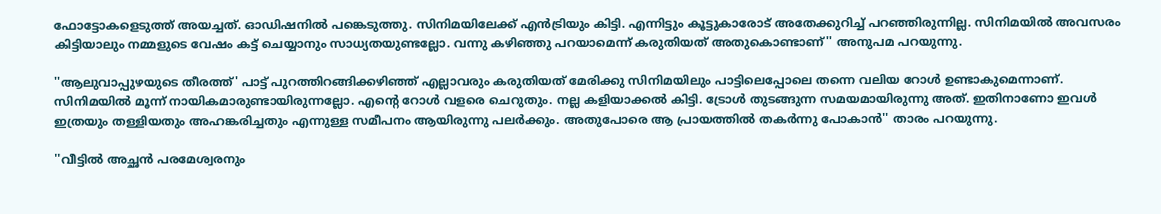ഫോട്ടോകളെടുത്ത് അയച്ചത്. ഓഡിഷനില്‍ പങ്കെടുത്തു. സിനിമയിലേക്ക് എന്‍ട്രിയും കിട്ടി. എന്നിട്ടും കൂട്ടുകാരോട് അതേക്കുറിച്ച് പറഞ്ഞിരുന്നില്ല. സിനിമയില്‍ അവസരം കിട്ടിയാലും നമ്മളുടെ വേഷം കട്ട് ചെയ്യാനും സാധ്യതയുണ്ടല്ലോ. വന്നു കഴിഞ്ഞു പറയാമെന്ന് കരുതിയത് അതുകൊണ്ടാണ്'' അനുപമ പറയുന്നു.

''ആലുവാപ്പുഴയുടെ തീരത്ത്' പാട്ട് പുറത്തിറങ്ങിക്കഴിഞ്ഞ് എല്ലാവരും കരുതിയത് മേരിക്കു സിനിമയിലും പാട്ടിലെപ്പോലെ തന്നെ വലിയ റോള്‍ ഉണ്ടാകുമെന്നാണ്. സിനിമയില്‍ മൂന്ന് നായികമാരുണ്ടായിരുന്നല്ലോ. എന്റെ റോള്‍ വളരെ ചെറുതും. നല്ല കളിയാക്കല്‍ കിട്ടി. ട്രോള്‍ തുടങ്ങുന്ന സമയമായിരുന്നു അത്. ഇതിനാണോ ഇവള്‍ ഇത്രയും തള്ളിയതും അഹങ്കരിച്ചതും എന്നുള്ള സമീപനം ആയിരുന്നു പലര്‍ക്കും. അതുപോരെ ആ പ്രായത്തില്‍ തകര്‍ന്നു പോകാന്‍'' താരം പറയുന്നു.

''വീട്ടില്‍ അച്ഛന്‍ പരമേശ്വരനും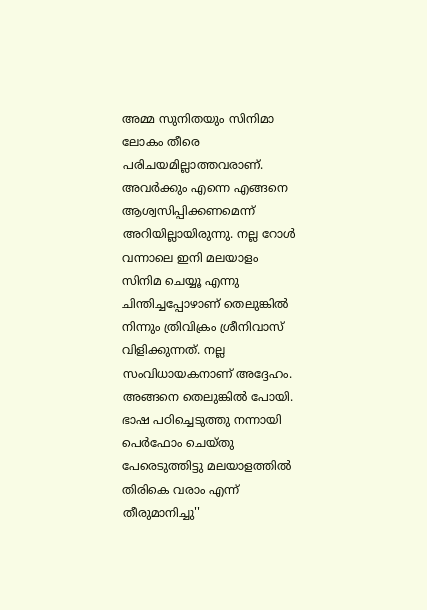അമ്മ സുനിതയും സിനിമാ ലോകം തീരെ പരിചയമില്ലാത്തവരാണ്. അവര്‍ക്കും എന്നെ എങ്ങനെ ആശ്വസിപ്പിക്കണമെന്ന് അറിയില്ലായിരുന്നു. നല്ല റോള്‍ വന്നാലെ ഇനി മലയാളം സിനിമ ചെയ്യൂ എന്നു ചിന്തിച്ചപ്പോഴാണ് തെലുങ്കില്‍ നിന്നും ത്രിവിക്രം ശ്രീനിവാസ് വിളിക്കുന്നത്. നല്ല സംവിധായകനാണ് അദ്ദേഹം. അങ്ങനെ തെലുങ്കില്‍ പോയി. ഭാഷ പഠിച്ചെടുത്തു നന്നായി പെര്‍ഫോം ചെയ്തു പേരെടുത്തിട്ടു മലയാളത്തില്‍ തിരികെ വരാം എന്ന് തീരുമാനിച്ചു''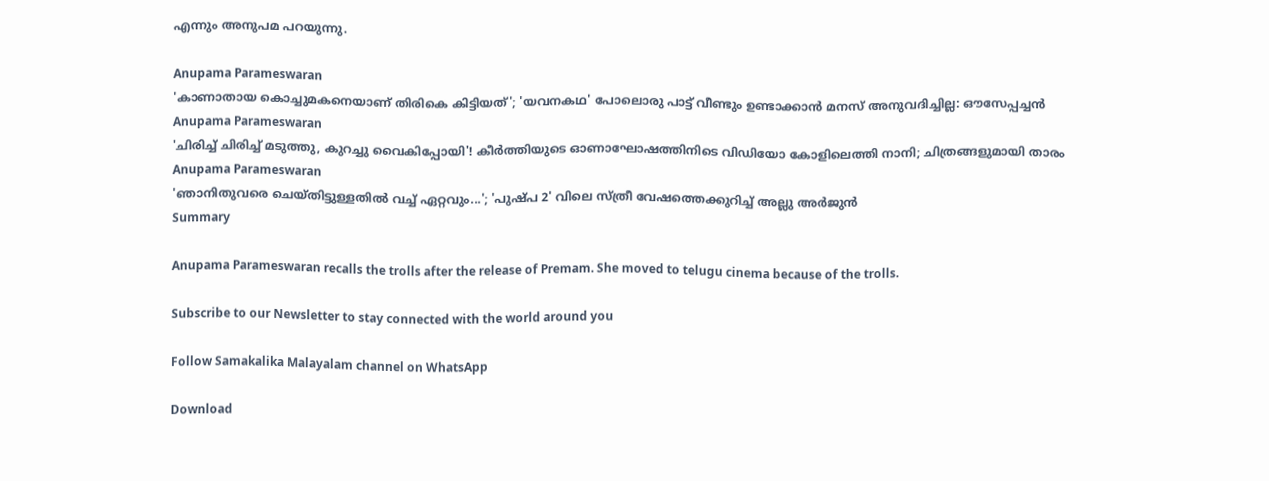എന്നും അനുപമ പറയുന്നു.

Anupama Parameswaran
'കാണാതായ കൊച്ചുമകനെയാണ് തിരികെ കിട്ടിയത്'; 'യവനകഥ' പോലൊരു പാട്ട് വീണ്ടും ഉണ്ടാക്കാന്‍ മനസ് അനുവദിച്ചില്ല: ഔസേപ്പച്ചന്‍
Anupama Parameswaran
'ചിരിച്ച് ചിരിച്ച് മടുത്തു, കുറച്ചു വൈകിപ്പോയി'! കീർത്തിയുടെ ഓണാഘോഷത്തിനിടെ വിഡിയോ കോളിലെത്തി നാനി; ചിത്രങ്ങളുമായി താരം
Anupama Parameswaran
'ഞാനിതുവരെ ചെയ്തിട്ടുള്ളതിൽ വച്ച് ഏറ്റവും...'; 'പുഷ്പ 2' വിലെ സ്ത്രീ വേഷത്തെക്കുറിച്ച് അല്ലു അർജുൻ
Summary

Anupama Parameswaran recalls the trolls after the release of Premam. She moved to telugu cinema because of the trolls.

Subscribe to our Newsletter to stay connected with the world around you

Follow Samakalika Malayalam channel on WhatsApp

Download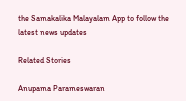the Samakalika Malayalam App to follow the latest news updates

Related Stories

Anupama Parameswaran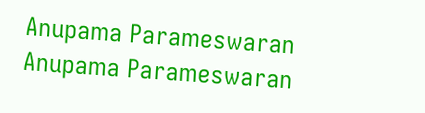Anupama Parameswaran
Anupama Parameswaran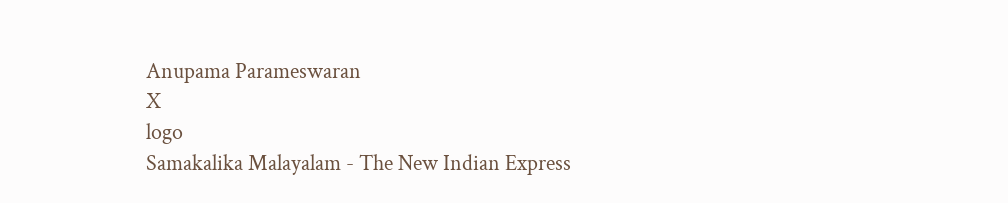Anupama Parameswaran
X
logo
Samakalika Malayalam - The New Indian Express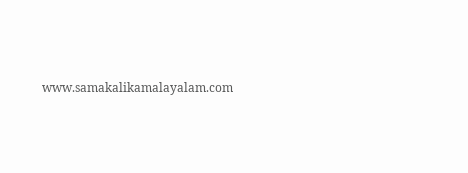www.samakalikamalayalam.com